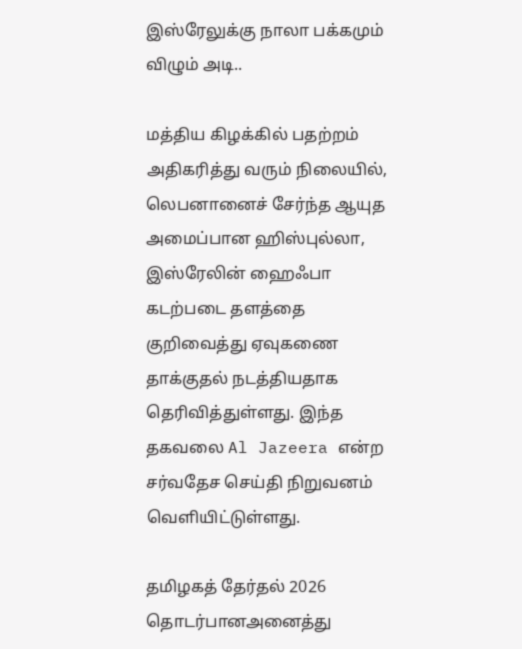இஸ்ரேலுக்கு நாலா பக்கமும் விழும் அடி..

மத்திய கிழக்கில் பதற்றம் அதிகரித்து வரும் நிலையில், லெபனானைச் சேர்ந்த ஆயுத அமைப்பான ஹிஸ்புல்லா, இஸ்ரேலின் ஹைஃபா கடற்படை தளத்தை குறிவைத்து ஏவுகணை தாக்குதல் நடத்தியதாக தெரிவித்துள்ளது. இந்த தகவலை Al Jazeera என்ற சர்வதேச செய்தி நிறுவனம் வெளியிட்டுள்ளது.

தமிழகத் தேர்தல் 2026 தொடர்பானஅனைத்து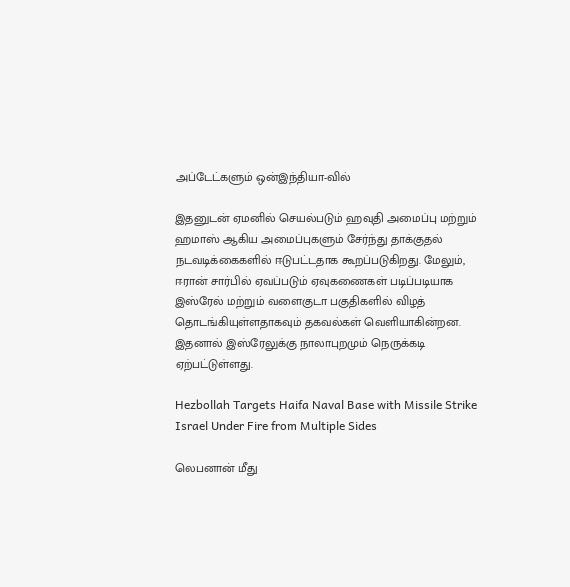அப்டேட்களும் ஒன்இந்தியா-வில்

இதனுடன் ஏமனில் செயல்படும் ஹவுதி அமைப்பு மற்றும் ஹமாஸ் ஆகிய அமைப்புகளும் சேர்ந்து தாக்குதல் நடவடிக்கைகளில் ஈடுபட்டதாக கூறப்படுகிறது. மேலும், ஈரான் சார்பில் ஏவப்படும் ஏவுகணைகள் படிப்படியாக இஸ்ரேல் மற்றும் வளைகுடா பகுதிகளில் விழத் தொடங்கியுள்ளதாகவும் தகவல்கள் வெளியாகின்றன. இதனால் இஸ்ரேலுக்கு நாலாபுறமும் நெருக்கடி ஏற்பட்டுள்ளது.

Hezbollah Targets Haifa Naval Base with Missile Strike Israel Under Fire from Multiple Sides

லெபனான் மீது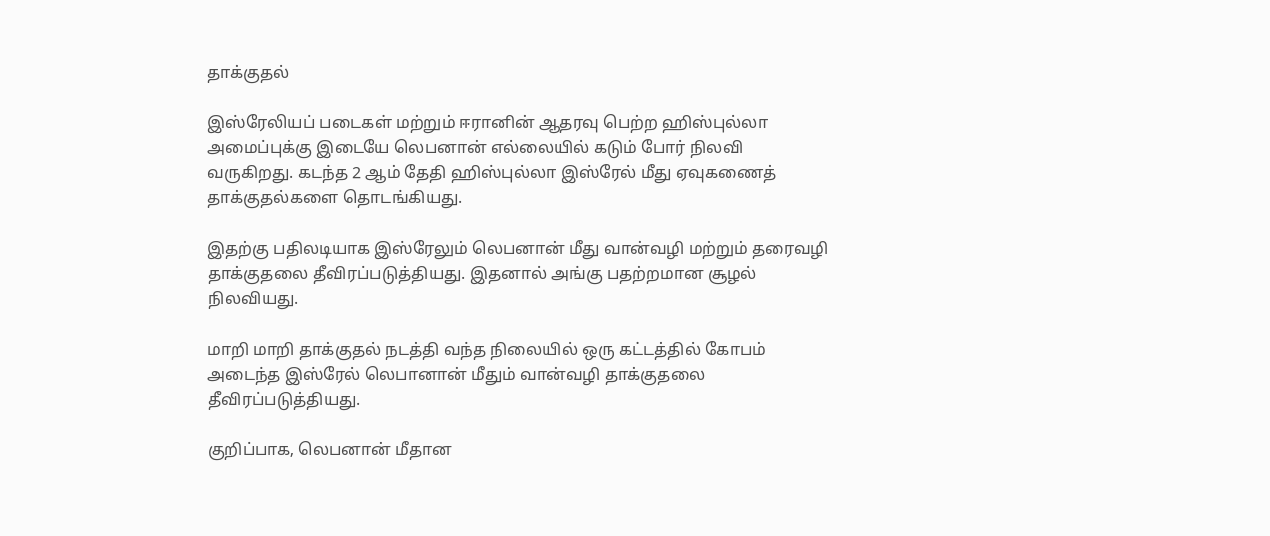தாக்குதல்

இஸ்ரேலியப் படைகள் மற்றும் ஈரானின் ஆதரவு பெற்ற ஹிஸ்புல்லா அமைப்புக்கு இடையே லெபனான் எல்லையில் கடும் போர் நிலவி வருகிறது. கடந்த 2 ஆம் தேதி ஹிஸ்புல்லா இஸ்ரேல் மீது ஏவுகணைத் தாக்குதல்களை தொடங்கியது.

இதற்கு பதிலடியாக இஸ்ரேலும் லெபனான் மீது வான்வழி மற்றும் தரைவழி தாக்குதலை தீவிரப்படுத்தியது. இதனால் அங்கு பதற்றமான சூழல் நிலவியது.

மாறி மாறி தாக்குதல் நடத்தி வந்த நிலையில் ஒரு கட்டத்தில் கோபம் அடைந்த இஸ்ரேல் லெபானான் மீதும் வான்வழி தாக்குதலை தீவிரப்படுத்தியது.

குறிப்பாக, லெபனான் மீதான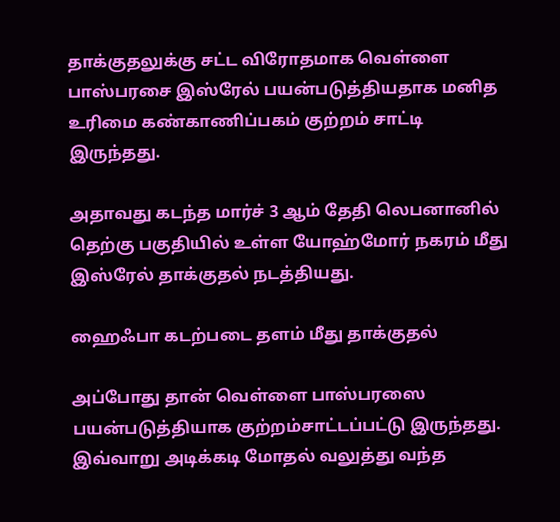தாக்குதலுக்கு சட்ட விரோதமாக வெள்ளை பாஸ்பரசை இஸ்ரேல் பயன்படுத்தியதாக மனித உரிமை கண்காணிப்பகம் குற்றம் சாட்டி இருந்தது.

அதாவது கடந்த மார்ச் 3 ஆம் தேதி லெபனானில் தெற்கு பகுதியில் உள்ள யோஹ்மோர் நகரம் மீது இஸ்ரேல் தாக்குதல் நடத்தியது.

ஹைஃபா கடற்படை தளம் மீது தாக்குதல்

அப்போது தான் வெள்ளை பாஸ்பரஸை பயன்படுத்தியாக குற்றம்சாட்டப்பட்டு இருந்தது. இவ்வாறு அடிக்கடி மோதல் வலுத்து வந்த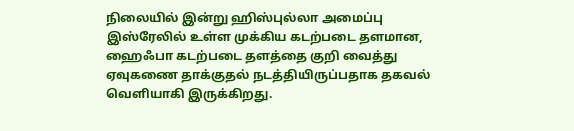நிலையில் இன்று ஹிஸ்புல்லா அமைப்பு இஸ்ரேலில் உள்ள முக்கிய கடற்படை தளமான, ஹைஃபா கடற்படை தளத்தை குறி வைத்து ஏவுகணை தாக்குதல் நடத்தியிருப்பதாக தகவல் வெளியாகி இருக்கிறது.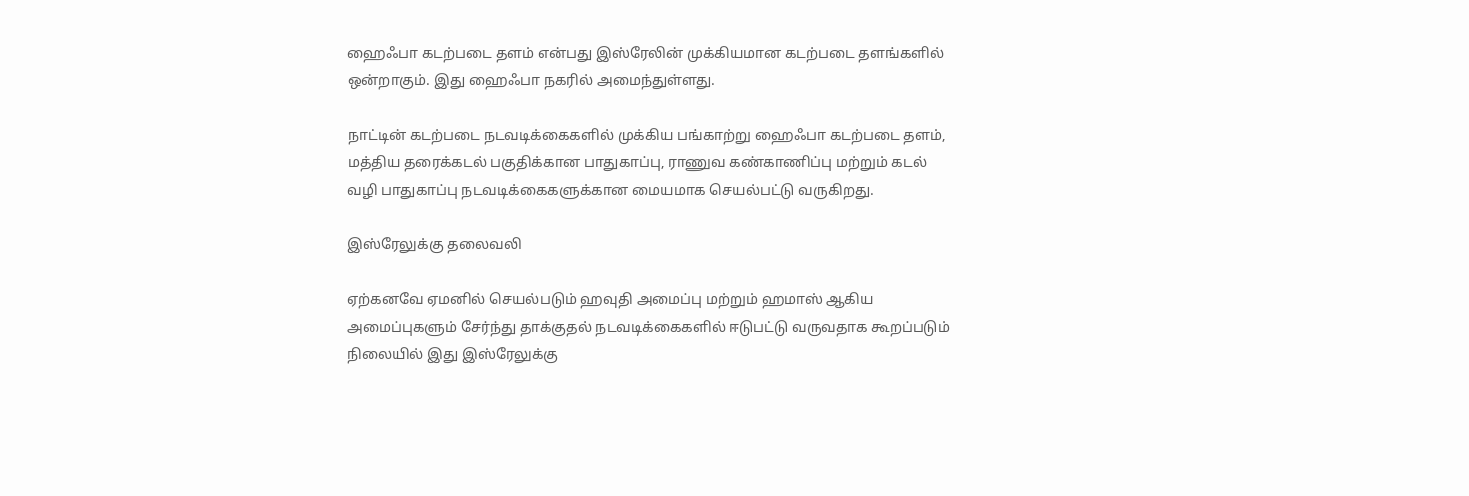ஹைஃபா கடற்படை தளம் என்பது இஸ்ரேலின் முக்கியமான கடற்படை தளங்களில் ஒன்றாகும். இது ஹைஃபா நகரில் அமைந்துள்ளது.

நாட்டின் கடற்படை நடவடிக்கைகளில் முக்கிய பங்காற்று ஹைஃபா கடற்படை தளம், மத்திய தரைக்கடல் பகுதிக்கான பாதுகாப்பு, ராணுவ கண்காணிப்பு மற்றும் கடல் வழி பாதுகாப்பு நடவடிக்கைகளுக்கான மையமாக செயல்பட்டு வருகிறது.

இஸ்ரேலுக்கு தலைவலி

ஏற்கனவே ஏமனில் செயல்படும் ஹவுதி அமைப்பு மற்றும் ஹமாஸ் ஆகிய அமைப்புகளும் சேர்ந்து தாக்குதல் நடவடிக்கைகளில் ஈடுபட்டு வருவதாக கூறப்படும் நிலையில் இது இஸ்ரேலுக்கு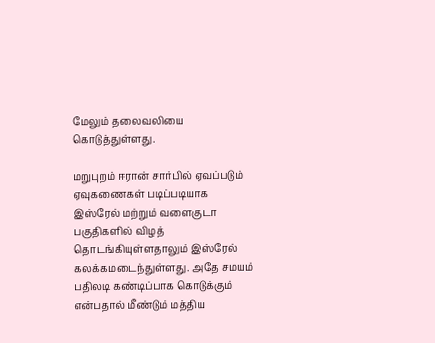மேலும் தலைவலியை கொடுத்துள்ளது.

மறுபுறம் ஈரான் சார்பில் ஏவப்படும் ஏவுகணைகள் படிப்படியாக இஸ்ரேல் மற்றும் வளைகுடா பகுதிகளில் விழத் தொடங்கியுள்ளதாலும் இஸ்ரேல் கலக்கமடைந்துள்ளது. அதே சமயம் பதிலடி கண்டிப்பாக கொடுக்கும் என்பதால் மீண்டும் மத்திய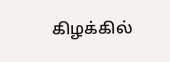கிழக்கில்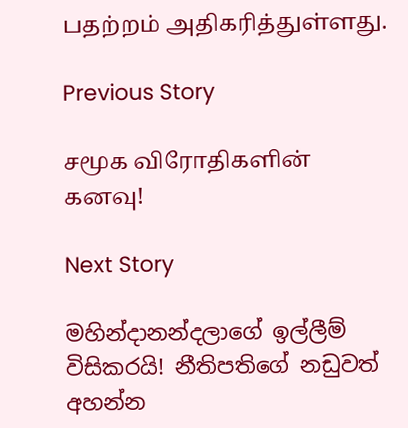பதற்றம் அதிகரித்துள்ளது.

Previous Story

சமூக விரோதிகளின்  கனவு!

Next Story

මහින්දානන්දලාගේ ඉල්ලීම් විසිකරයි! නීතිපතිගේ නඩුවත් අහන්න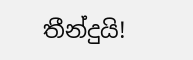තීන්දුයි!